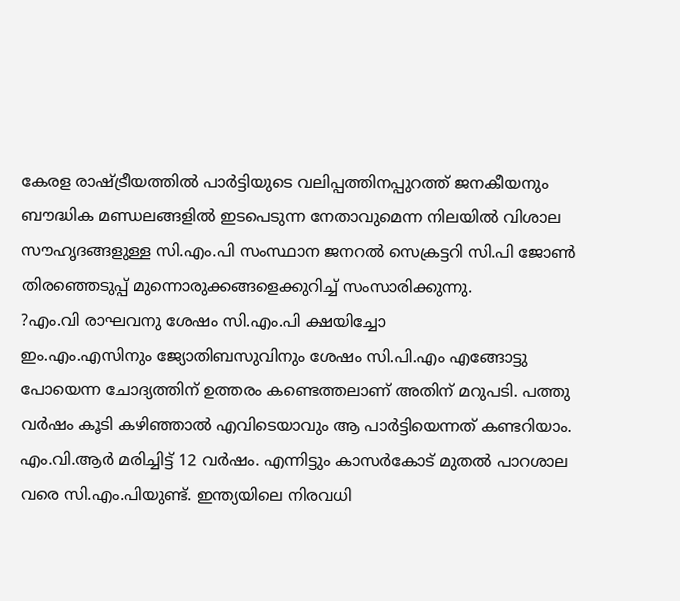കേരള രാഷ്ട്രീയത്തിൽ പാർട്ടിയുടെ വലിപ്പത്തിനപ്പുറത്ത് ജനകീയനും ബൗദ്ധിക മണ്ഡലങ്ങളിൽ ഇടപെടുന്ന നേതാവുമെന്ന നിലയിൽ വിശാല സൗഹൃദങ്ങളുള്ള സി.എം.പി സംസ്ഥാന ജനറൽ സെക്രട്ടറി സി.പി ജോൺ തിരഞ്ഞെടുപ്പ് മുന്നൊരുക്കങ്ങളെക്കുറിച്ച് സംസാരിക്കുന്നു.
?എം.വി രാഘവനു ശേഷം സി.എം.പി ക്ഷയിച്ചോ
ഇം.എം.എസിനും ജ്യോതിബസുവിനും ശേഷം സി.പി.എം എങ്ങോട്ടു പോയെന്ന ചോദ്യത്തിന് ഉത്തരം കണ്ടെത്തലാണ് അതിന് മറുപടി. പത്തു വർഷം കൂടി കഴിഞ്ഞാൽ എവിടെയാവും ആ പാർട്ടിയെന്നത് കണ്ടറിയാം. എം.വി.ആർ മരിച്ചിട്ട് 12 വർഷം. എന്നിട്ടും കാസർകോട് മുതൽ പാറശാല വരെ സി.എം.പിയുണ്ട്. ഇന്ത്യയിലെ നിരവധി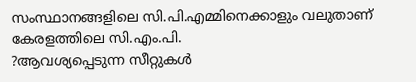സംസ്ഥാനങ്ങളിലെ സി.പി.എമ്മിനെക്കാളും വലുതാണ് കേരളത്തിലെ സി.എം.പി.
?ആവശ്യപ്പെടുന്ന സീറ്റുകൾ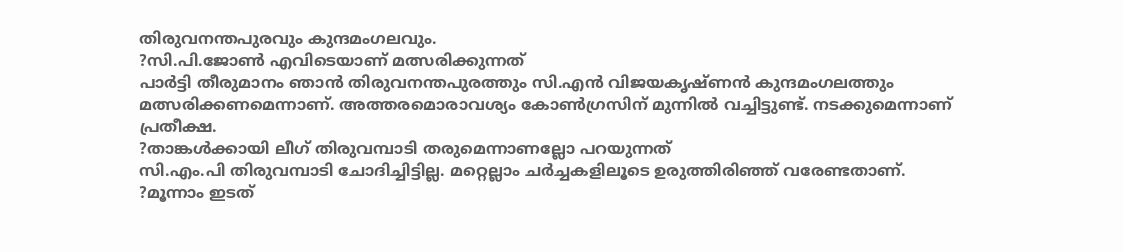തിരുവനന്തപുരവും കുന്ദമംഗലവും.
?സി.പി.ജോൺ എവിടെയാണ് മത്സരിക്കുന്നത്
പാർട്ടി തീരുമാനം ഞാൻ തിരുവനന്തപുരത്തും സി.എൻ വിജയകൃഷ്ണൻ കുന്ദമംഗലത്തും മത്സരിക്കണമെന്നാണ്. അത്തരമൊരാവശ്യം കോൺഗ്രസിന് മുന്നിൽ വച്ചിട്ടുണ്ട്. നടക്കുമെന്നാണ് പ്രതീക്ഷ.
?താങ്കൾക്കായി ലീഗ് തിരുവമ്പാടി തരുമെന്നാണല്ലോ പറയുന്നത്
സി.എം.പി തിരുവമ്പാടി ചോദിച്ചിട്ടില്ല. മറ്റെല്ലാം ചർച്ചകളിലൂടെ ഉരുത്തിരിഞ്ഞ് വരേണ്ടതാണ്.
?മൂന്നാം ഇടത്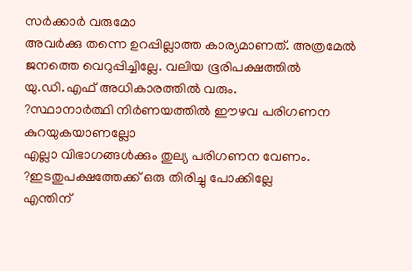സർക്കാർ വരുമോ
അവർക്കു തന്നെ ഉറപ്പില്ലാത്ത കാര്യമാണത്. അത്രമേൽ ജനത്തെ വെറുപ്പിച്ചില്ലേ. വലിയ ഭൂരിപക്ഷത്തിൽ യു.ഡി.എഫ് അധികാരത്തിൽ വരും.
?സ്ഥാനാർത്ഥി നിർണയത്തിൽ ഈഴവ പരിഗണന കുറയുകയാണല്ലോ
എല്ലാ വിഭാഗങ്ങൾക്കും തുല്യ പരിഗണന വേണം.
?ഇടതുപക്ഷത്തേക്ക് ഒരു തിരിച്ചു പോക്കില്ലേ
എന്തിന്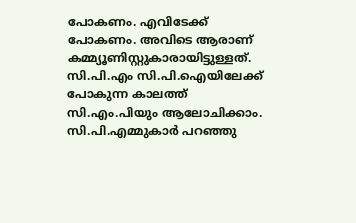പോകണം. എവിടേക്ക് പോകണം. അവിടെ ആരാണ് കമ്മ്യൂണിസ്റ്റുകാരായിട്ടുള്ളത്. സി.പി.എം സി.പി.ഐയിലേക്ക് പോകുന്ന കാലത്ത് സി.എം.പിയും ആലോചിക്കാം. സി.പി.എമ്മുകാർ പറഞ്ഞു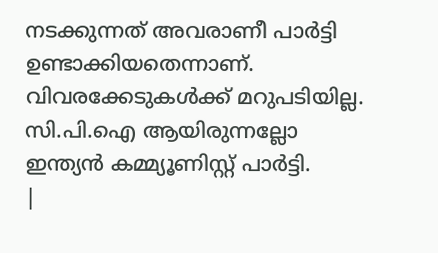നടക്കുന്നത് അവരാണീ പാർട്ടി ഉണ്ടാക്കിയതെന്നാണ്. വിവരക്കേടുകൾക്ക് മറുപടിയില്ല. സി.പി.ഐ ആയിരുന്നല്ലോ ഇന്ത്യൻ കമ്മ്യൂണിസ്റ്റ് പാർട്ടി.
|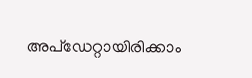അപ്ഡേറ്റായിരിക്കാം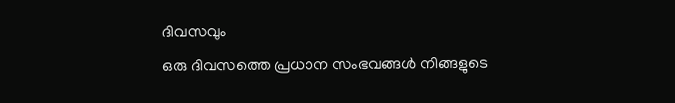ദിവസവും
ഒരു ദിവസത്തെ പ്രധാന സംഭവങ്ങൾ നിങ്ങളുടെ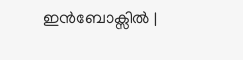ഇൻബോക്സിൽ |